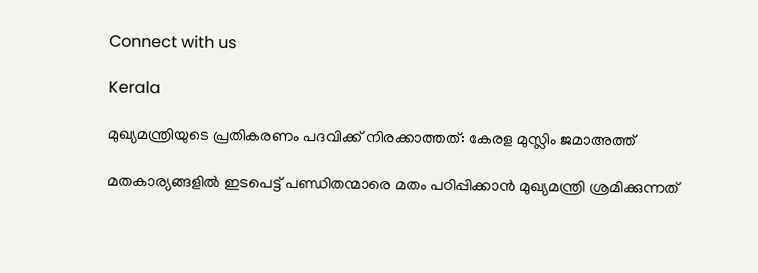Connect with us

Kerala

മുഖ്യമന്ത്രിയുടെ പ്രതികരണം പദവിക്ക് നിരക്കാത്തത്: കേരള മുസ്ലിം ജമാഅത്ത്

മതകാര്യങ്ങളില്‍ ഇടപെട്ട് പണ്ഡിതന്മാരെ മതം പഠിപ്പിക്കാന്‍ മുഖ്യമന്ത്രി ശ്രമിക്കുന്നത്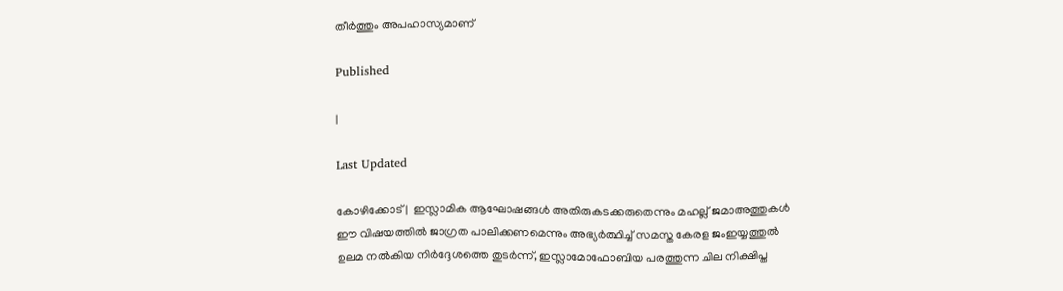തീര്‍ത്തും അപഹാസ്യമാണ്

Published

|

Last Updated

കോഴിക്കോട് |  ഇസ്ലാമിക ആഘോഷങ്ങള്‍ അതിരുകടക്കരുതെന്നും മഹല്ല് ജമാഅത്തുകള്‍ ഈ വിഷയത്തില്‍ ജാഗ്രത പാലിക്കണമെന്നും അഭ്യര്‍ത്ഥിച്ച് സമസ്ത കേരള ജംഇയ്യത്തുല്‍ ഉലമ നല്‍കിയ നിര്‍ദ്ദേശത്തെ തുടര്‍ന്ന്, ഇസ്ലാമോഫോബിയ പരത്തുന്ന ചില നിക്ഷിപ്ത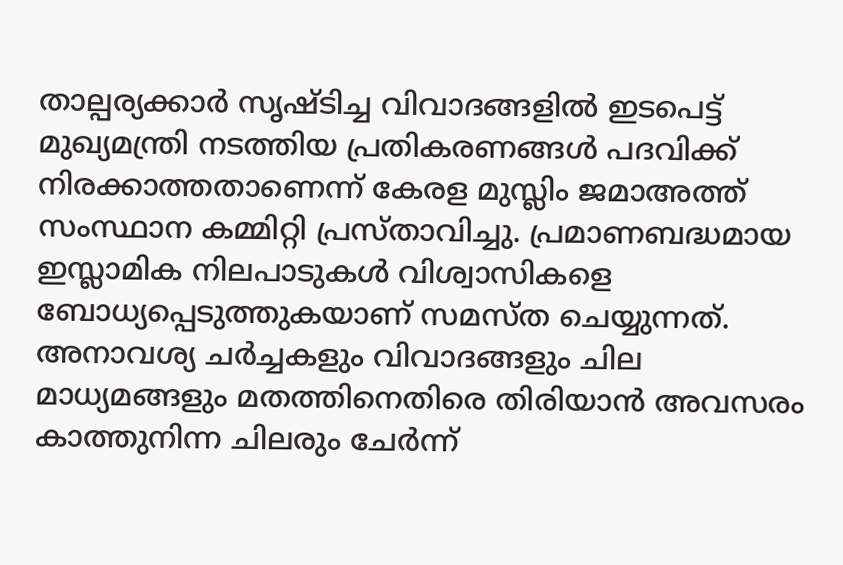താല്പര്യക്കാര്‍ സൃഷ്ടിച്ച വിവാദങ്ങളില്‍ ഇടപെട്ട് മുഖ്യമന്ത്രി നടത്തിയ പ്രതികരണങ്ങള്‍ പദവിക്ക് നിരക്കാത്തതാണെന്ന് കേരള മുസ്ലിം ജമാഅത്ത് സംസ്ഥാന കമ്മിറ്റി പ്രസ്താവിച്ചു. പ്രമാണബദ്ധമായ ഇസ്ലാമിക നിലപാടുകള്‍ വിശ്വാസികളെ ബോധ്യപ്പെടുത്തുകയാണ് സമസ്ത ചെയ്യുന്നത്. അനാവശ്യ ചര്‍ച്ചകളും വിവാദങ്ങളും ചില മാധ്യമങ്ങളും മതത്തിനെതിരെ തിരിയാന്‍ അവസരം കാത്തുനിന്ന ചിലരും ചേര്‍ന്ന്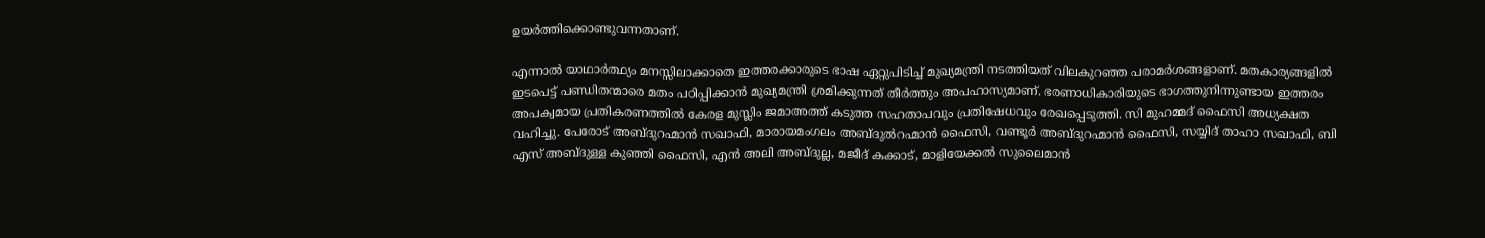ഉയര്‍ത്തിക്കൊണ്ടുവന്നതാണ്.

എന്നാല്‍ യാഥാര്‍ത്ഥ്യം മനസ്സിലാക്കാതെ ഇത്തരക്കാരുടെ ഭാഷ ഏറ്റുപിടിച്ച് മുഖ്യമന്ത്രി നടത്തിയത് വിലകുറഞ്ഞ പരാമര്‍ശങ്ങളാണ്. മതകാര്യങ്ങളില്‍ ഇടപെട്ട് പണ്ഡിതന്മാരെ മതം പഠിപ്പിക്കാന്‍ മുഖ്യമന്ത്രി ശ്രമിക്കുന്നത് തീര്‍ത്തും അപഹാസ്യമാണ്. ഭരണാധികാരിയുടെ ഭാഗത്തുനിന്നുണ്ടായ ഇത്തരം അപക്വമായ പ്രതികരണത്തില്‍ കേരള മുസ്ലിം ജമാഅത്ത് കടുത്ത സഹതാപവും പ്രതിഷേധവും രേഖപ്പെടുത്തി. സി മുഹമ്മദ് ഫൈസി അധ്യക്ഷത വഹിച്ചു. പേരോട് അബ്ദുറഹ്മാന്‍ സഖാഫി, മാരായമംഗലം അബ്ദുല്‍റഹ്മാന്‍ ഫൈസി, വണ്ടൂര്‍ അബ്ദുറഹ്മാന്‍ ഫൈസി, സയ്യിദ് താഹാ സഖാഫി, ബി എസ് അബ്ദുള്ള കുഞ്ഞി ഫൈസി, എന്‍ അലി അബ്ദുല്ല, മജീദ് കക്കാട്, മാളിയേക്കല്‍ സുലൈമാന്‍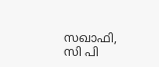സഖാഫി, സി പി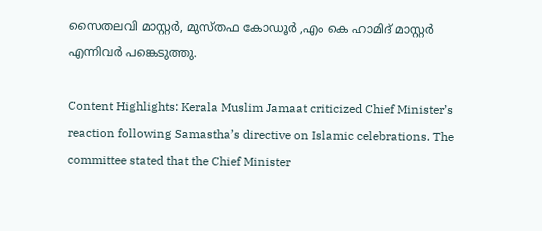സൈതലവി മാസ്റ്റര്‍, മുസ്തഫ കോഡൂര്‍ ,എം കെ ഹാമിദ് മാസ്റ്റര്‍ എന്നിവര്‍ പങ്കെടുത്തു.

Content Highlights: Kerala Muslim Jamaat criticized Chief Minister’s reaction following Samastha’s directive on Islamic celebrations. The committee stated that the Chief Minister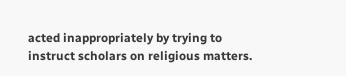acted inappropriately by trying to instruct scholars on religious matters.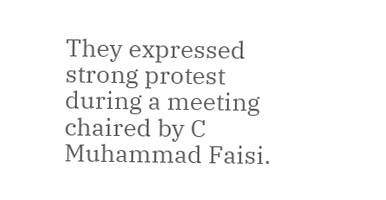They expressed strong protest during a meeting chaired by C Muhammad Faisi.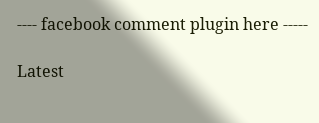---- facebook comment plugin here -----

Latest